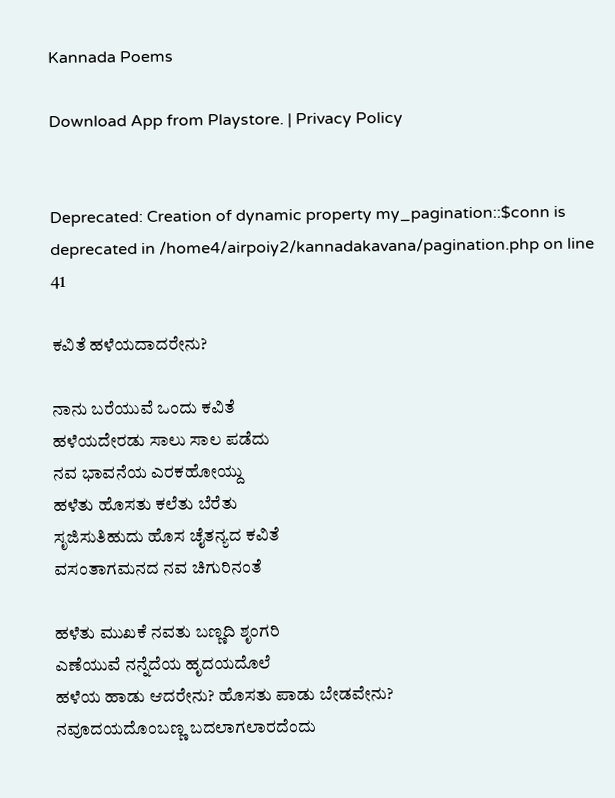Kannada Poems

Download App from Playstore. | Privacy Policy


Deprecated: Creation of dynamic property my_pagination::$conn is deprecated in /home4/airpoiy2/kannadakavana/pagination.php on line 41

ಕವಿತೆ ಹಳೆಯದಾದರೇನು?

ನಾನು ಬರೆಯುವೆ ಒಂದು ಕವಿತೆ
ಹಳೆಯದೇರಡು ಸಾಲು ಸಾಲ ಪಡೆದು
ನವ ಭಾವನೆಯ ಎರಕಹೋಯ್ದು
ಹಳೆತು ಹೊಸತು ಕಲೆತು ಬೆರೆತು
ಸೃಜಿಸುತಿಹುದು ಹೊಸ ಚೈತನ್ಯದ ಕವಿತೆ
ವಸಂತಾಗಮನದ ನವ ಚಿಗುರಿನಂತೆ

ಹಳೆತು ಮುಖಕೆ ನವತು ಬಣ್ಣದಿ ಶೃಂಗರಿ
ಎಣೆಯುವೆ ನನ್ನೆದೆಯ ಹೃದಯದೊಲೆ
ಹಳೆಯ ಹಾಡು ಆದರೇನು? ಹೊಸತು ಪಾಡು ಬೇಡವೇನು?
ನವೂದಯದೊಂಬಣ್ಣ ಬದಲಾಗಲಾರದೆಂದು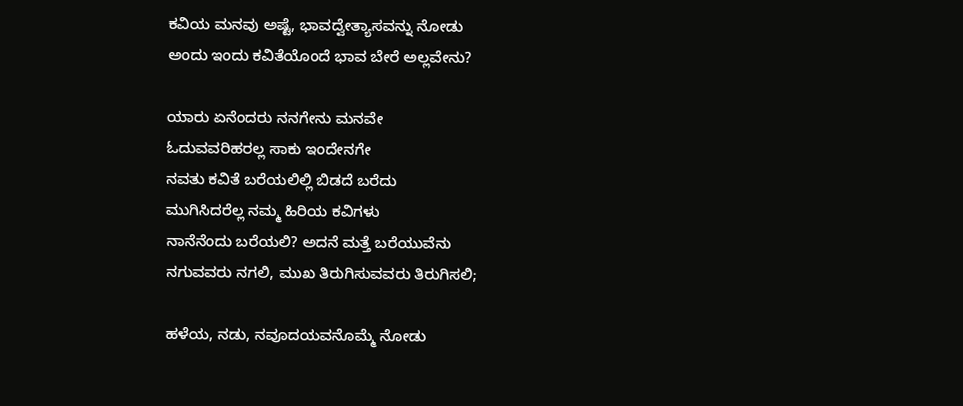ಕವಿಯ ಮನವು ಅಷ್ಟೆ, ಭಾವದ್ವೇತ್ಯಾಸವನ್ನು ನೋಡು
ಅಂದು ಇಂದು ಕವಿತೆಯೊಂದೆ ಭಾವ ಬೇರೆ ಅಲ್ಲವೇನು?

ಯಾರು ಏನೆಂದರು ನನಗೇನು ಮನವೇ
ಓದುವವರಿಹರಲ್ಲ ಸಾಕು ಇಂದೇನಗೇ
ನವತು ಕವಿತೆ ಬರೆಯಲಿಲ್ಲಿ ಬಿಡದೆ ಬರೆದು
ಮುಗಿಸಿದರೆಲ್ಲ ನಮ್ಮ ಹಿರಿಯ ಕವಿಗಳು
ನಾನೆನೆಂದು ಬರೆಯಲಿ? ಅದನೆ ಮತ್ತೆ ಬರೆಯುವೆನು
ನಗುವವರು ನಗಲಿ, ಮುಖ ತಿರುಗಿಸುವವರು ತಿರುಗಿಸಲಿ;

ಹಳೆಯ, ನಡು, ನವೂದಯವನೊಮ್ಮೆ ನೋಡು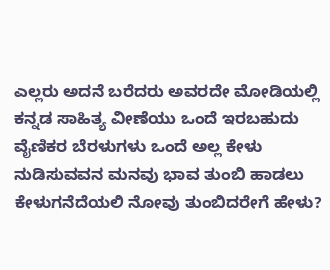ಎಲ್ಲರು ಅದನೆ ಬರೆದರು ಅವರದೇ ಮೋಡಿಯಲ್ಲಿ
ಕನ್ನಡ ಸಾಹಿತ್ಯ ವೀಣೆಯು ಒಂದೆ ಇರಬಹುದು
ವೈಣಿಕರ ಬೆರಳುಗಳು ಒಂದೆ ಅಲ್ಲ ಕೇಳು
ನುಡಿಸುವವನ ಮನವು ಭಾವ ತುಂಬಿ ಹಾಡಲು
ಕೇಳುಗನೆದೆಯಲಿ ನೋವು ತುಂಬಿದರೇಗೆ ಹೇಳು?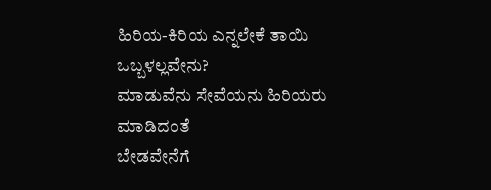ಹಿರಿಯ-ಕಿರಿಯ ಎನ್ನಲೇಕೆ ತಾಯಿ ಒಬ್ಬಳಲ್ಲವೇನು?
ಮಾಡುವೆನು ಸೇವೆಯನು ಹಿರಿಯರು ಮಾಡಿದಂತೆ
ಬೇಡವೇನೆಗೆ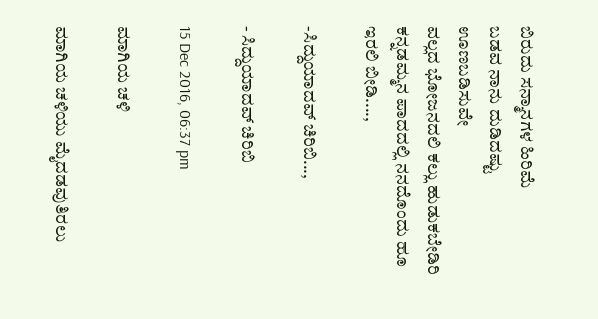ಬಿರುದು ಸನ್ಮಾನಗಳ ಹಿರಿಮೆ
ಬಡವ ನಾನು ದುಡಿದಷ್ಟು ಊಣಬಡಿಸುವೇ
ವಲ್ಲದ ಭೋಜನದಲಿ ಕಲ್ಲು ಹುಡುಕಬೇಡಿರಿ
ಕನ್ನಡಮ್ಮನ ಪಾದದಲ್ಲಿ ನನದೊಂದು ಹೂ ಇರಲಿ ಬೀಡಿ....,

-ಸಿದ್ದುಯಾದವ್ ಚಿರಿಬಿ...,

- ಸಿದ್ದುಯಾದವ್ ಚಿರಿಬಿ

15 Dec 2016, 06:37 pm

ಮಾಗಿಯ ಚಳಿ

ಮಾಗಿಯ ಚಳಿಯು ಮೈದಡವುತಿರಲು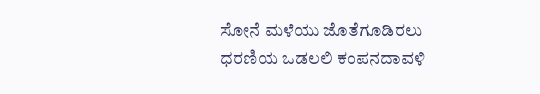ಸೋನೆ ಮಳೆಯು ಜೊತೆಗೂಡಿರಲು
ಧರಣಿಯ ಒಡಲಲಿ ಕಂಪನದಾವಳಿ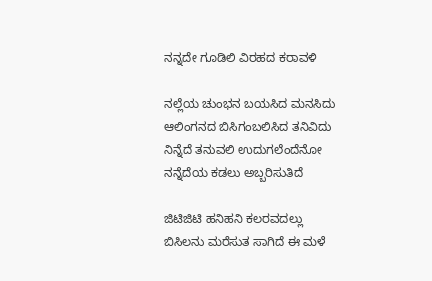ನನ್ನದೇ ಗೂಡಿಲಿ ವಿರಹದ ಕರಾವಳಿ

ನಲ್ಲೆಯ ಚುಂಭನ ಬಯಸಿದ ಮನಸಿದು
ಆಲಿಂಗನದ ಬಿಸಿಗಂಬಲಿಸಿದ ತನಿವಿದು
ನಿನ್ನೆದೆ ತನುವಲಿ ಉದುಗಲೆಂದೆನೋ
ನನ್ನೆದೆಯ ಕಡಲು ಅಬ್ಬರಿಸುತಿದೆ

ಜಿಟಿಜಿಟಿ ಹನಿಹನಿ ಕಲರವದಲ್ಲು
ಬಿಸಿಲನು ಮರೆಸುತ ಸಾಗಿದೆ ಈ ಮಳೆ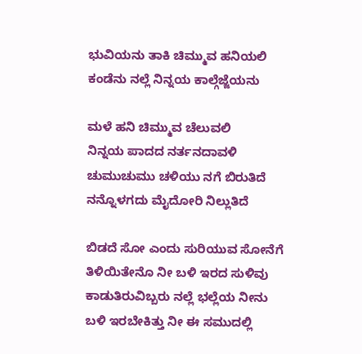ಭುವಿಯನು ತಾಕಿ ಚಿಮ್ಮುವ ಹನಿಯಲಿ
ಕಂಡೆನು ನಲ್ಲೆ ನಿನ್ನಯ ಕಾಲ್ಗೆಜ್ಜೆಯನು

ಮಳೆ ಹನಿ ಚಿಮ್ಮುವ ಚೆಲುವಲಿ
ನಿನ್ನಯ ಪಾದದ ನರ್ತನದಾವಳಿ
ಚುಮುಚುಮು ಚಳಿಯು ನಗೆ ಬಿರುತಿದೆ
ನನ್ನೊಳಗದು ಮೈದೋರಿ ನಿಲ್ಲುತಿದೆ

ಬಿಡದೆ ಸೋ ಎಂದು ಸುರಿಯುವ ಸೋನೆಗೆ
ತಿಳಿಯಿತೇನೊ ನೀ ಬಳಿ ಇರದ ಸುಳಿವು
ಕಾಡುತಿರುವಿಬ್ಬರು ನಲ್ಲೆ ಭಲ್ಲೆಯ ನೀನು
ಬಳಿ ಇರಬೇಕಿತ್ತು ನೀ ಈ ಸಮುದಲ್ಲಿ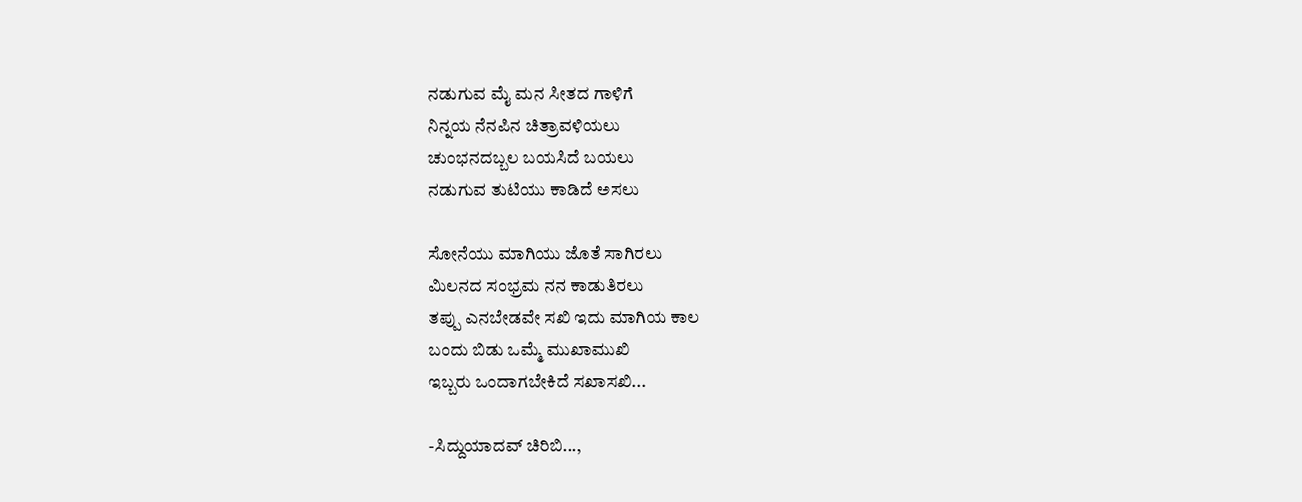ನಡುಗುವ ಮೈ ಮನ ಸೀತದ ಗಾಳಿಗೆ
ನಿನ್ನಯ ನೆನಪಿನ ಚಿತ್ರಾವಳಿಯಲು
ಚುಂಭನದಬ್ಬಲ ಬಯಸಿದೆ ಬಯಲು
ನಡುಗುವ ತುಟಿಯು ಕಾಡಿದೆ ಅಸಲು

ಸೋನೆಯು ಮಾಗಿಯು ಜೊತೆ ಸಾಗಿರಲು
ಮಿಲನದ ಸಂಭ್ರಮ ನನ ಕಾಡುತಿರಲು
ತಪ್ಪು ಎನಬೇಡವೇ ಸಖಿ ಇದು ಮಾಗಿಯ ಕಾಲ
ಬಂದು ಬಿಡು ಒಮ್ಮೆ ಮುಖಾಮುಖಿ
ಇಬ್ಬರು ಒಂದಾಗಬೇಕಿದೆ ಸಖಾಸಖಿ...

-ಸಿದ್ದುಯಾದವ್ ಚಿರಿಬಿ...,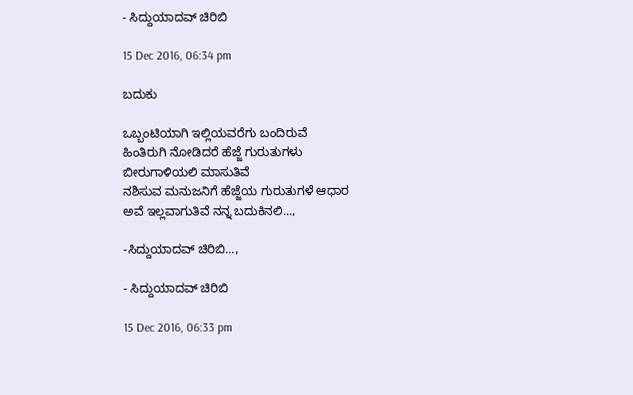- ಸಿದ್ದುಯಾದವ್ ಚಿರಿಬಿ

15 Dec 2016, 06:34 pm

ಬದುಕು

ಒಬ್ಬಂಟಿಯಾಗಿ ಇಲ್ಲಿಯವರೆಗು ಬಂದಿರುವೆ
ಹಿಂತಿರುಗಿ ನೋಡಿದರೆ ಹೆಜ್ಜೆ ಗುರುತುಗಳು
ಬೀರುಗಾಳಿಯಲಿ ಮಾಸುತಿವೆ
ನಶಿಸುವ ಮನುಜನಿಗೆ ಹೆಜ್ಜೆಯ ಗುರುತುಗಳೆ ಆಧಾರ
ಅವೆ ಇಲ್ಲವಾಗುತಿವೆ ನನ್ನ ಬದುಕಿನಲಿ...,

-ಸಿದ್ದುಯಾದವ್ ಚಿರಿಬಿ...,

- ಸಿದ್ದುಯಾದವ್ ಚಿರಿಬಿ

15 Dec 2016, 06:33 pm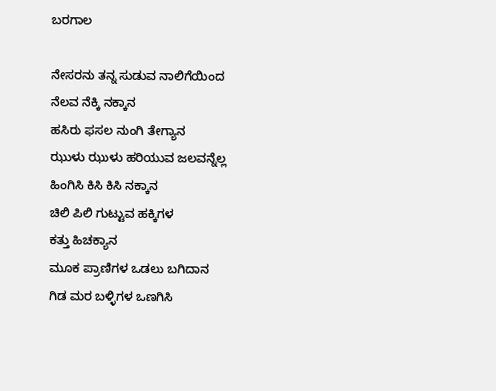ಬರಗಾಲ

ನೇಸರನು ತನ್ನ ಸುಡುವ ನಾಲಿಗೆಯಿಂದ
ನೆಲವ ನೆಕ್ಕಿ ನಕ್ಕಾನ
ಹಸಿರು ಫಸಲ ನುಂಗಿ ತೇಗ್ಯಾನ
ಝುಳು ಝುಳು ಹರಿಯುವ ಜಲವನ್ನೆಲ್ಲ
ಹಿಂಗಿಸಿ ಕಿಸಿ ಕಿಸಿ ನಕ್ಕಾನ
ಚಿಲಿ ಪಿಲಿ ಗುಟ್ಟುವ ಹಕ್ಕಿಗಳ
ಕತ್ತು ಹಿಚಕ್ಯಾನ
ಮೂಕ ಪ್ರಾಣಿಗಳ ಒಡಲು ಬಗಿದಾನ
ಗಿಡ ಮರ ಬಳ್ಳಿಗಳ ಒಣಗಿಸಿ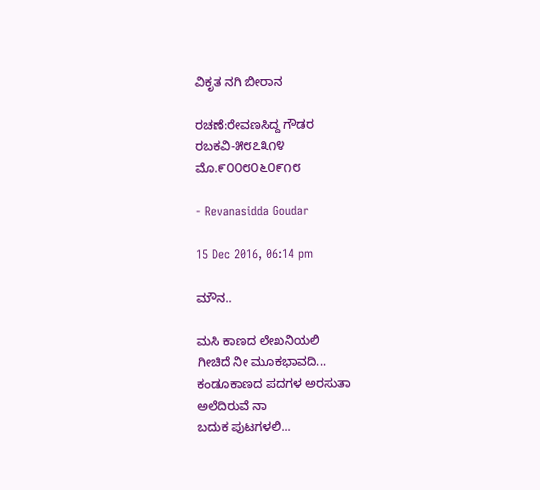ವಿಕೃತ ನಗಿ ಬೀರಾನ

ರಚಣೆ:ರೇವಣಸಿದ್ದ ಗೌಡರ
ರಬಕವಿ-೫೮೭೩೧೪
ಮೊ.೯೦೦೮೦೬೦೯೧೮

- Revanasidda Goudar

15 Dec 2016, 06:14 pm

ಮೌನ..

ಮಸಿ ಕಾಣದ ಲೇಖನಿಯಲಿ
ಗೀಚಿದೆ ನೀ ಮೂಕಭಾವದಿ...
ಕಂಡೂಕಾಣದ ಪದಗಳ ಅರಸುತಾ
ಅಲೆದಿರುವೆ ನಾ
ಬದುಕ ಪುಟಗಳಲಿ...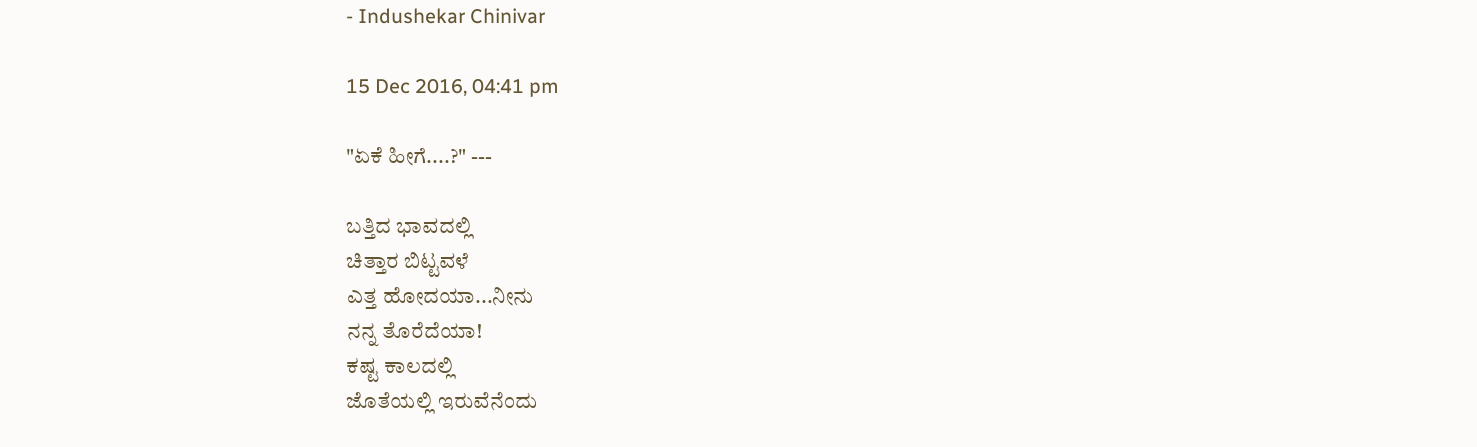- Indushekar Chinivar

15 Dec 2016, 04:41 pm

"ಏಕೆ ಹೀಗೆ....?" ---

ಬತ್ತಿದ ಭಾವದಲ್ಲಿ
ಚಿತ್ತಾರ ಬಿಟ್ಟವಳೆ
ಎತ್ತ ಹೋದಯಾ...ನೀನು
ನನ್ನ ತೊರೆದೆಯಾ!
ಕಷ್ಟ ಕಾಲದಲ್ಲಿ
ಜೊತೆಯಲ್ಲಿ ಇರುವೆನೆಂದು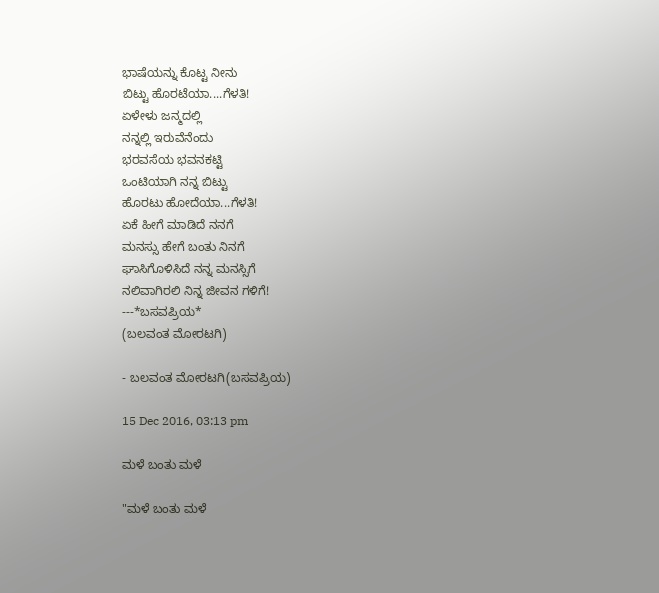ಭಾಷೆಯನ್ನು ಕೊಟ್ಟ ನೀನು
ಬಿಟ್ಟು ಹೊರಟೆಯಾ....ಗೆಳತಿ!
ಏಳೇಳು ಜನ್ಮದಲ್ಲಿ
ನನ್ನಲ್ಲಿ ಇರುವೆನೆಂದು
ಭರವಸೆಯ ಭವನಕಟ್ಟಿ
ಒಂಟಿಯಾಗಿ ನನ್ನ ಬಿಟ್ಟು
ಹೊರಟು ಹೋದೆಯಾ...ಗೆಳತಿ!
ಏಕೆ ಹೀಗೆ ಮಾಡಿದೆ ನನಗೆ
ಮನಸ್ಸು ಹೇಗೆ ಬಂತು ನಿನಗೆ
ಘಾಸಿಗೊಳಿಸಿದೆ ನನ್ನ ಮನಸ್ಸಿಗೆ
ನಲಿವಾಗಿರಲಿ ನಿನ್ನ ಜೀವನ ಗಳಿಗೆ!
---*ಬಸವಪ್ರಿಯ*
(ಬಲವಂತ ಮೋರಟಗಿ)

- ಬಲವಂತ ಮೋರಟಗಿ(ಬಸವಪ್ರಿಯ)

15 Dec 2016, 03:13 pm

ಮಳೆ ಬಂತು ಮಳೆ

"ಮಳೆ ಬಂತು ಮಳೆ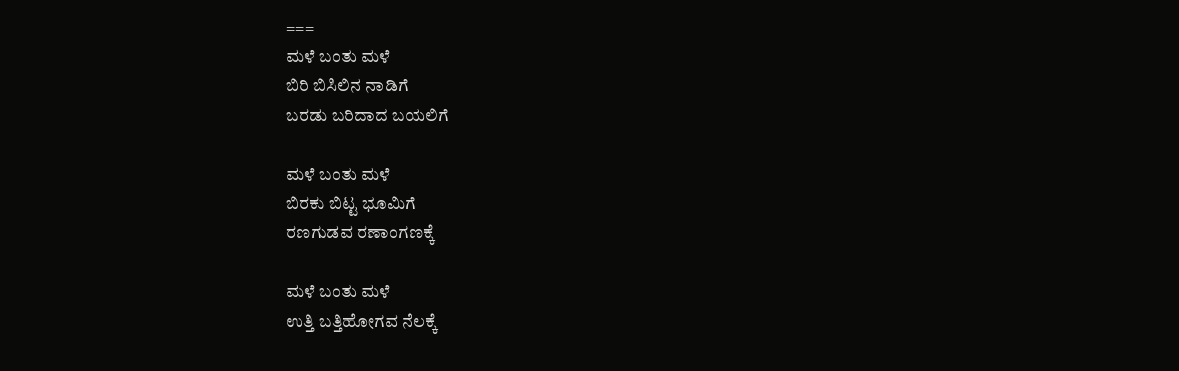===
ಮಳೆ ಬಂತು ಮಳೆ
ಬಿರಿ ಬಿಸಿಲಿನ ನಾಡಿಗೆ
ಬರಡು ಬರಿದಾದ ಬಯಲಿಗೆ

ಮಳೆ ಬಂತು ಮಳೆ
ಬಿರಕು ಬಿಟ್ಟ ಭೂಮಿಗೆ
ರಣಗುಡವ ರಣಾಂಗಣಕ್ಕೆ

ಮಳೆ ಬಂತು ಮಳೆ
ಉತ್ತಿ ಬತ್ತಿಹೋಗವ ನೆಲಕ್ಕೆ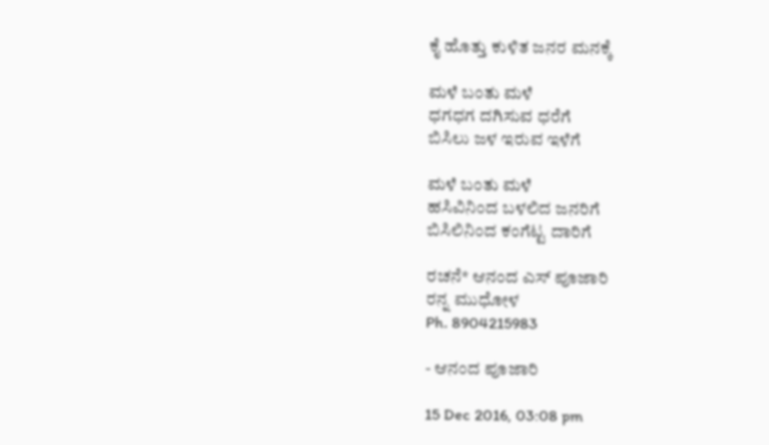ಕೈ ಹೊತ್ತು ಕುಳಿತ ಜನರ ಮನಕ್ಕೆ

ಮಳೆ ಬಂತು ಮಳೆ
ಧಗಧಗ ದಗಿಸುವ ಧರೆಗೆ
ಬಿಸಿಲು ಜಳ ಇರುವ ಇಳೆಗೆ

ಮಳೆ ಬಂತು ಮಳೆ
ಹಸಿವಿನಿಂದ ಬಳಲಿದ ಜನರಿಗೆ
ಬಿಸಿಲಿನಿಂದ ಕಂಗೆಟ್ಟ ದಾರಿಗೆ

ರಚನೆ* ಆನಂದ ಎಸ್ ಪೂಜಾರಿ
ರನ್ನ ಮುಧೋಳ
Ph. 8904215983

- ಆನಂದ ಪೂಜಾರಿ

15 Dec 2016, 03:08 pm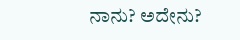ನಾನು? ಅದೇನು?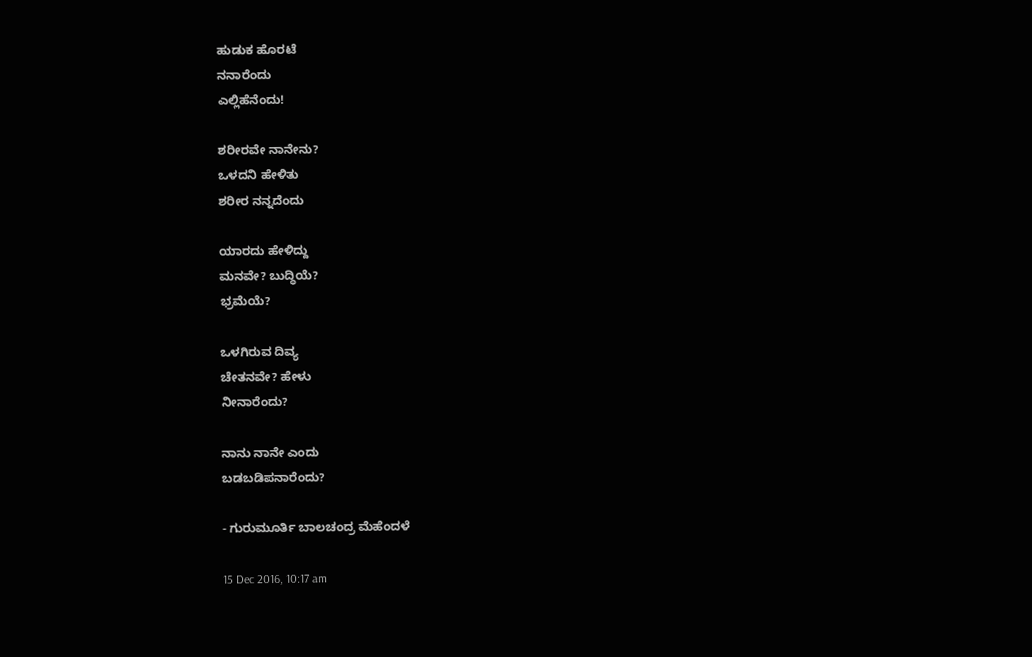ಹುಡುಕ ಹೊರಟೆ
ನನಾರೆಂದು
ಎಲ್ಲಿಹೆನೆಂದು!

ಶರೀರವೇ ನಾನೇನು?
ಒಳದನಿ ಹೇಳಿತು
ಶರೀರ ನನ್ನದೆಂದು

ಯಾರದು ಹೇಳಿದ್ದು
ಮನವೇ? ಬುದ್ಧಿಯೆ?
ಭ್ರಮೆಯೆ?

ಒಳಗಿರುವ ದಿವ್ಯ
ಚೇತನವೇ? ಹೇಳು
ನೀನಾರೆಂದು?

ನಾನು ನಾನೇ ಎಂದು
ಬಡಬಡಿಪನಾರೆಂದು?

- ಗುರುಮೂರ್ತಿ ಬಾಲಚಂದ್ರ ಮೆಹೆಂದಳೆ

15 Dec 2016, 10:17 am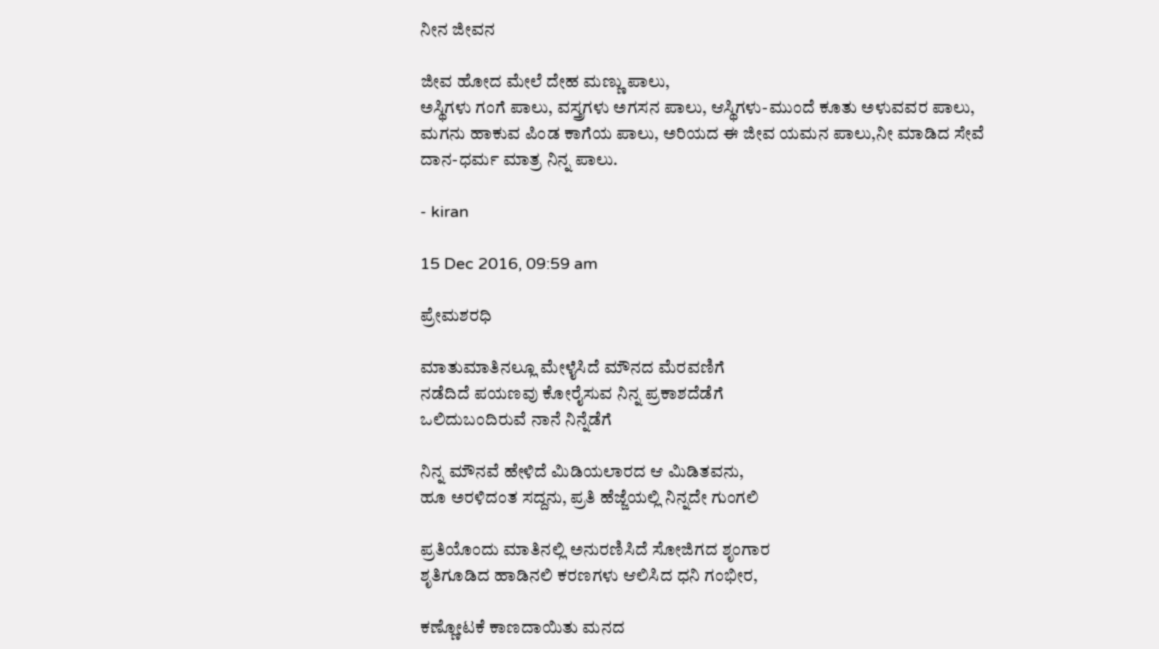ನೀನ ಜೀವನ

ಜೀವ ಹೋದ ಮೇಲೆ ದೇಹ ಮ‌‌‌‌ಣ್ಣು ಪಾಲು,
ಅಸ್ಥಿಗಳು ಗಂಗೆ ಪಾಲು, ವಸ್ತ್ರಗಳು ಅಗಸನ ಪಾಲು, ಆಸ್ಥಿಗಳು-ಮುಂದೆ ಕೂತು ಅಳುವವರ ಪಾಲು, ಮಗನು ಹಾಕುವ ಪಿಂಡ ಕಾಗೆಯ ಪಾಲು, ಅರಿಯದ ಈ ಜೀವ ಯಮನ ಪಾಲು,ನೀ ಮಾಡಿದ ಸೇವೆ ದಾನ-ಧರ್ಮ ಮಾತ್ರ ನಿನ್ನ ಪಾಲು.

- kiran

15 Dec 2016, 09:59 am

ಪ್ರೇಮಶರಧಿ

ಮಾತುಮಾತಿನಲ್ಲೂ ಮೇಳೈಸಿದೆ ಮೌನದ ಮೆರವಣಿಗೆ
ನಡೆದಿದೆ ಪಯಣವು ಕೋರೈಸುವ ನಿನ್ನ ಪ್ರಕಾಶದೆಡೆಗೆ
ಒಲಿದುಬಂದಿರುವೆ ನಾನೆ ನಿನ್ನೆಡೆಗೆ

ನಿನ್ನ ಮೌನವೆ ಹೇಳಿದೆ ಮಿಡಿಯಲಾರದ ಆ ಮಿಡಿತವನು,
ಹೂ ಅರಳಿದಂತ ಸದ್ದನು, ಪ್ರತಿ ಹೆಜ್ಜೆಯಲ್ಲಿ ನಿನ್ನದೇ ಗುಂಗಲಿ

ಪ್ರತಿಯೊಂದು ಮಾತಿನಲ್ಲಿ ಅನುರಣಿಸಿದೆ ಸೋಜಿಗದ ಶೃಂಗಾರ
ಶೃತಿಗೂಡಿದ ಹಾಡಿನಲಿ ಕರಣಗಳು ಆಲಿಸಿದ ಧನಿ ಗಂಭೀರ,

ಕಣ್ಣೋಟಕೆ ಕಾಣದಾಯಿತು ಮನದ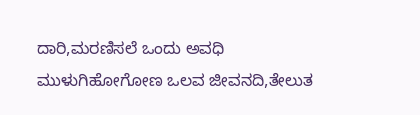ದಾರಿ,ಮರಣಿಸಲೆ ಒಂದು ಅವಧಿ
ಮುಳುಗಿಹೋಗೋಣ ಒಲವ ಜೀವನದಿ,ತೇಲುತ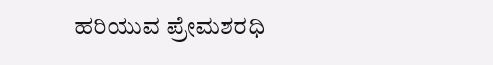ಹರಿಯುವ ಪ್ರೇಮಶರಧಿ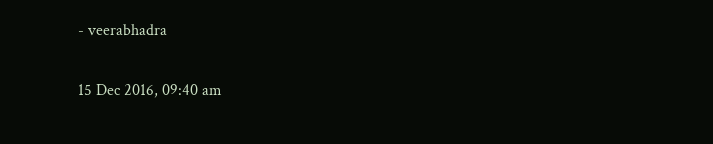- veerabhadra

15 Dec 2016, 09:40 am